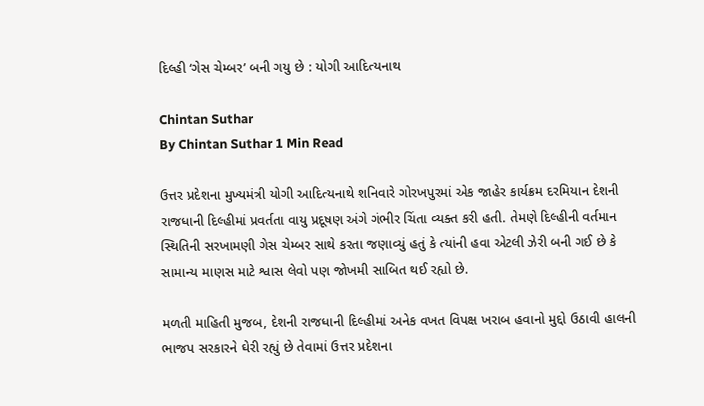દિલ્હી ‘ગેસ ચેમ્બર’ બની ગયુ છે : યોગી આદિત્યનાથ

Chintan Suthar
By Chintan Suthar 1 Min Read

ઉત્તર પ્રદેશના મુખ્યમંત્રી યોગી આદિત્યનાથે શનિવારે ગોરખપુરમાં એક જાહેર કાર્યક્રમ દરમિયાન દેશની રાજધાની દિલ્હીમાં પ્રવર્તતા વાયુ પ્રદૂષણ અંગે ગંભીર ચિંતા વ્યક્ત કરી હતી. તેમણે દિલ્હીની વર્તમાન સ્થિતિની સરખામણી ગેસ ચેમ્બર સાથે કરતા જણાવ્યું હતું કે ત્યાંની હવા એટલી ઝેરી બની ગઈ છે કે સામાન્ય માણસ માટે શ્વાસ લેવો પણ જોખમી સાબિત થઈ રહ્યો છે.

મળતી માહિતી મુજબ, દેશની રાજધાની દિલ્હીમાં અનેક વખત વિપક્ષ ખરાબ હવાનો મુદ્દો ઉઠાવી હાલની ભાજપ સરકારને ઘેરી રહ્યું છે તેવામાં ઉત્તર પ્રદેશના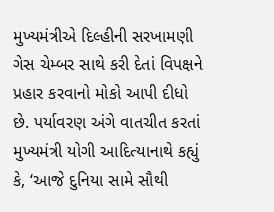મુખ્યમંત્રીએ દિલ્હીની સરખામણી ગેસ ચેમ્બર સાથે કરી દેતાં વિપક્ષને પ્રહાર કરવાનો મોકો આપી દીધો છે. પર્યાવરણ અંગે વાતચીત કરતાં મુખ્યમંત્રી યોગી આદિત્યાનાથે કહ્યું કે, ‘આજે દુનિયા સામે સૌથી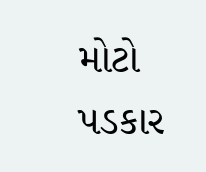મોટો પડકાર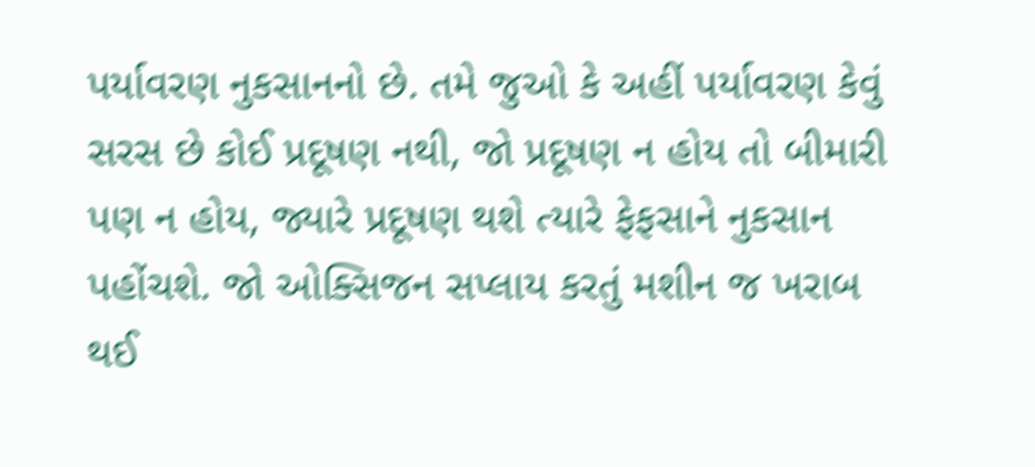પર્યાવરણ નુકસાનનો છે. તમે જુઓ કે અહીં પર્યાવરણ કેવું સરસ છે કોઈ પ્રદૂષણ નથી, જો પ્રદૂષણ ન હોય તો બીમારી પણ ન હોય, જ્યારે પ્રદૂષણ થશે ત્યારે ફેફસાને નુકસાન પહોંચશે. જો ઓક્સિજન સપ્લાય કરતું મશીન જ ખરાબ થઈ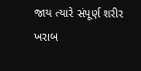જાય ત્યારે સંપૂર્ણ શરીર ખરાબ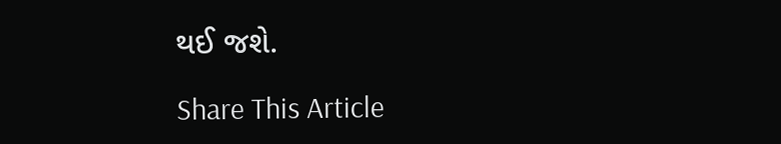થઈ જશે.

Share This Article